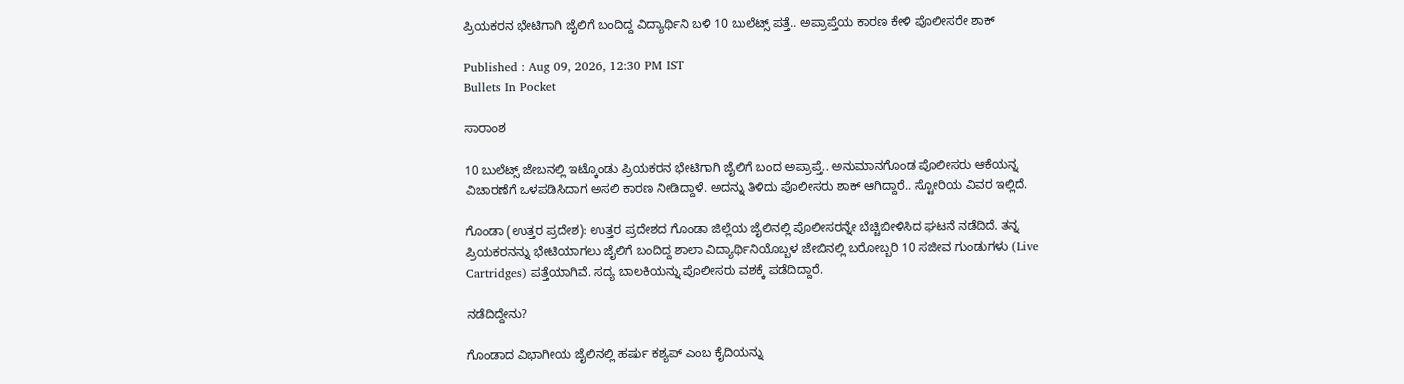ಪ್ರಿಯಕರನ ಭೇಟಿಗಾಗಿ ಜೈಲಿಗೆ ಬಂದಿದ್ದ ವಿದ್ಯಾರ್ಥಿನಿ ಬಳಿ 10 ಬುಲೆಟ್ಸ್ ಪತ್ತೆ.. ಅಪ್ರಾಪ್ತೆಯ ಕಾರಣ ಕೇಳಿ ಪೊಲೀಸರೇ ಶಾಕ್

Published : Aug 09, 2026, 12:30 PM IST
Bullets In Pocket

ಸಾರಾಂಶ

10 ಬುಲೆಟ್ಸ್ ಜೇಬನಲ್ಲಿ ಇಟ್ಕೊಂಡು ಪ್ರಿಯಕರನ ಭೇಟಿಗಾಗಿ ಜೈಲಿಗೆ ಬಂದ ಅಪ್ರಾಪ್ತೆ.. ಅನುಮಾನಗೊಂಡ ಪೊಲೀಸರು ಆಕೆಯನ್ನ ವಿಚಾರಣೆಗೆ ಒಳಪಡಿಸಿದಾಗ ಅಸಲಿ ಕಾರಣ ನೀಡಿದ್ದಾಳೆ. ಅದನ್ನು ತಿಳಿದು ಪೊಲೀಸರು ಶಾಕ್ ಆಗಿದ್ದಾರೆ.. ಸ್ಟೋರಿಯ ವಿವರ ಇಲ್ಲಿದೆ.

ಗೊಂಡಾ (ಉತ್ತರ ಪ್ರದೇಶ): ಉತ್ತರ ಪ್ರದೇಶದ ಗೊಂಡಾ ಜಿಲ್ಲೆಯ ಜೈಲಿನಲ್ಲಿ ಪೊಲೀಸರನ್ನೇ ಬೆಚ್ಚಿಬೀಳಿಸಿದ ಘಟನೆ ನಡೆದಿದೆ. ತನ್ನ ಪ್ರಿಯಕರನನ್ನು ಭೇಟಿಯಾಗಲು ಜೈಲಿಗೆ ಬಂದಿದ್ದ ಶಾಲಾ ವಿದ್ಯಾರ್ಥಿನಿಯೊಬ್ಬಳ ಜೇಬಿನಲ್ಲಿ ಬರೋಬ್ಬರಿ 10 ಸಜೀವ ಗುಂಡುಗಳು (Live Cartridges) ಪತ್ತೆಯಾಗಿವೆ. ಸದ್ಯ ಬಾಲಕಿಯನ್ನು ಪೊಲೀಸರು ವಶಕ್ಕೆ ಪಡೆದಿದ್ದಾರೆ.

ನಡೆದಿದ್ದೇನು?

ಗೊಂಡಾದ ವಿಭಾಗೀಯ ಜೈಲಿನಲ್ಲಿ ಹರ್ಷು ಕಶ್ಯಪ್ ಎಂಬ ಕೈದಿಯನ್ನು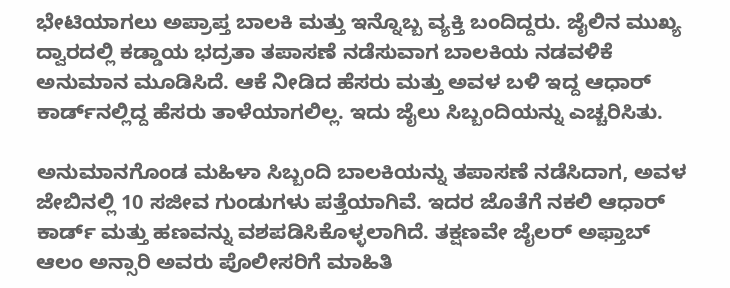ಭೇಟಿಯಾಗಲು ಅಪ್ರಾಪ್ತ ಬಾಲಕಿ ಮತ್ತು ಇನ್ನೊಬ್ಬ ವ್ಯಕ್ತಿ ಬಂದಿದ್ದರು. ಜೈಲಿನ ಮುಖ್ಯ ದ್ವಾರದಲ್ಲಿ ಕಡ್ಡಾಯ ಭದ್ರತಾ ತಪಾಸಣೆ ನಡೆಸುವಾಗ ಬಾಲಕಿಯ ನಡವಳಿಕೆ ಅನುಮಾನ ಮೂಡಿಸಿದೆ. ಆಕೆ ನೀಡಿದ ಹೆಸರು ಮತ್ತು ಅವಳ ಬಳಿ ಇದ್ದ ಆಧಾರ್ ಕಾರ್ಡ್‌ನಲ್ಲಿದ್ದ ಹೆಸರು ತಾಳೆಯಾಗಲಿಲ್ಲ. ಇದು ಜೈಲು ಸಿಬ್ಬಂದಿಯನ್ನು ಎಚ್ಚರಿಸಿತು.

ಅನುಮಾನಗೊಂಡ ಮಹಿಳಾ ಸಿಬ್ಬಂದಿ ಬಾಲಕಿಯನ್ನು ತಪಾಸಣೆ ನಡೆಸಿದಾಗ, ಅವಳ ಜೇಬಿನಲ್ಲಿ 10 ಸಜೀವ ಗುಂಡುಗಳು ಪತ್ತೆಯಾಗಿವೆ. ಇದರ ಜೊತೆಗೆ ನಕಲಿ ಆಧಾರ್ ಕಾರ್ಡ್ ಮತ್ತು ಹಣವನ್ನು ವಶಪಡಿಸಿಕೊಳ್ಳಲಾಗಿದೆ. ತಕ್ಷಣವೇ ಜೈಲರ್ ಅಫ್ತಾಬ್ ಆಲಂ ಅನ್ಸಾರಿ ಅವರು ಪೊಲೀಸರಿಗೆ ಮಾಹಿತಿ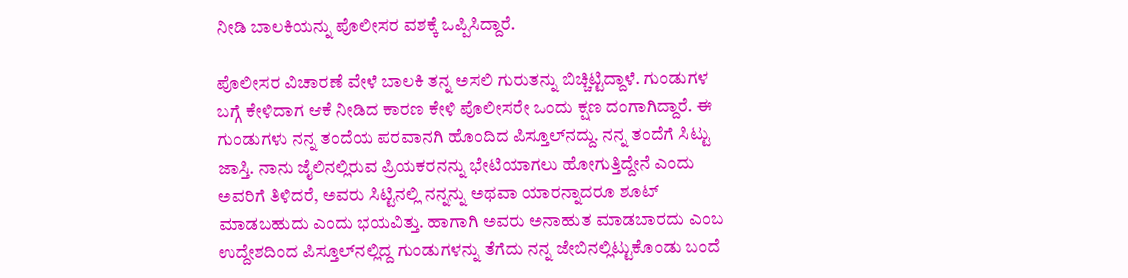ನೀಡಿ ಬಾಲಕಿಯನ್ನು ಪೊಲೀಸರ ವಶಕ್ಕೆ ಒಪ್ಪಿಸಿದ್ದಾರೆ.

ಪೊಲೀಸರ ವಿಚಾರಣೆ ವೇಳೆ ಬಾಲಕಿ ತನ್ನ ಅಸಲಿ ಗುರುತನ್ನು ಬಿಚ್ಚಿಟ್ಟಿದ್ದಾಳೆ. ಗುಂಡುಗಳ ಬಗ್ಗೆ ಕೇಳಿದಾಗ ಆಕೆ ನೀಡಿದ ಕಾರಣ ಕೇಳಿ ಪೊಲೀಸರೇ ಒಂದು ಕ್ಷಣ ದಂಗಾಗಿದ್ದಾರೆ. ಈ ಗುಂಡುಗಳು ನನ್ನ ತಂದೆಯ ಪರವಾನಗಿ ಹೊಂದಿದ ಪಿಸ್ತೂಲ್‌ನದ್ದು. ನನ್ನ ತಂದೆಗೆ ಸಿಟ್ಟು ಜಾಸ್ತಿ. ನಾನು ಜೈಲಿನಲ್ಲಿರುವ ಪ್ರಿಯಕರನನ್ನು ಭೇಟಿಯಾಗಲು ಹೋಗುತ್ತಿದ್ದೇನೆ ಎಂದು ಅವರಿಗೆ ತಿಳಿದರೆ, ಅವರು ಸಿಟ್ಟಿನಲ್ಲಿ ನನ್ನನ್ನು ಅಥವಾ ಯಾರನ್ನಾದರೂ ಶೂಟ್ ಮಾಡಬಹುದು ಎಂದು ಭಯವಿತ್ತು. ಹಾಗಾಗಿ ಅವರು ಅನಾಹುತ ಮಾಡಬಾರದು ಎಂಬ ಉದ್ದೇಶದಿಂದ ಪಿಸ್ತೂಲ್‌ನಲ್ಲಿದ್ದ ಗುಂಡುಗಳನ್ನು ತೆಗೆದು ನನ್ನ ಜೇಬಿನಲ್ಲಿಟ್ಟುಕೊಂಡು ಬಂದೆ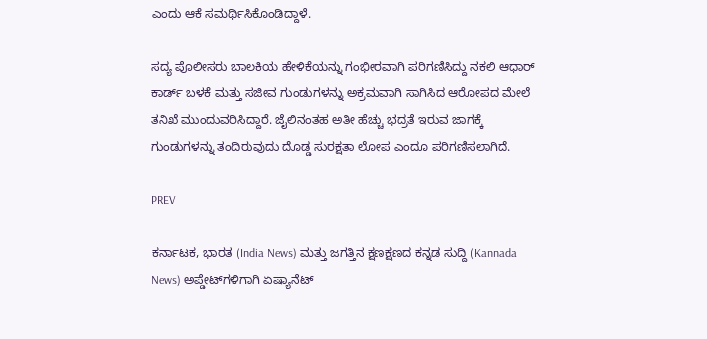ಎಂದು ಆಕೆ ಸಮರ್ಥಿಸಿಕೊಂಡಿದ್ದಾಳೆ.

ಸದ್ಯ ಪೊಲೀಸರು ಬಾಲಕಿಯ ಹೇಳಿಕೆಯನ್ನು ಗಂಭೀರವಾಗಿ ಪರಿಗಣಿಸಿದ್ದು ನಕಲಿ ಆಧಾರ್ ಕಾರ್ಡ್ ಬಳಕೆ ಮತ್ತು ಸಜೀವ ಗುಂಡುಗಳನ್ನು ಅಕ್ರಮವಾಗಿ ಸಾಗಿಸಿದ ಆರೋಪದ ಮೇಲೆ ತನಿಖೆ ಮುಂದುವರಿಸಿದ್ದಾರೆ. ಜೈಲಿನಂತಹ ಅತೀ ಹೆಚ್ಚು ಭದ್ರತೆ ಇರುವ ಜಾಗಕ್ಕೆ ಗುಂಡುಗಳನ್ನು ತಂದಿರುವುದು ದೊಡ್ಡ ಸುರಕ್ಷತಾ ಲೋಪ ಎಂದೂ ಪರಿಗಣಿಸಲಾಗಿದೆ.

PREV

ಕರ್ನಾಟಕ, ಭಾರತ (India News) ಮತ್ತು ಜಗತ್ತಿನ ಕ್ಷಣಕ್ಷಣದ ಕನ್ನಡ ಸುದ್ದಿ (Kannada News) ಅಪ್ಡೇಟ್‌ಗಳಿಗಾಗಿ ಏಷ್ಯಾನೆಟ್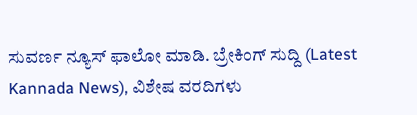ಸುವರ್ಣ ನ್ಯೂಸ್‌ ಫಾಲೋ ಮಾಡಿ. ಬ್ರೇಕಿಂಗ್ ಸುದ್ದಿ (Latest Kannada News), ವಿಶೇಷ ವರದಿಗಳು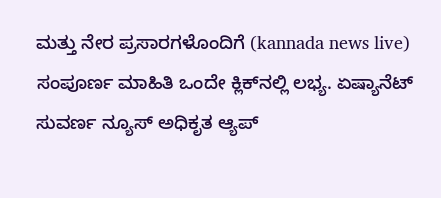ಮತ್ತು ನೇರ ಪ್ರಸಾರಗಳೊಂದಿಗೆ (kannada news live) ಸಂಪೂರ್ಣ ಮಾಹಿತಿ ಒಂದೇ ಕ್ಲಿಕ್‌ನಲ್ಲಿ ಲಭ್ಯ. ಏಷ್ಯಾನೆಟ್ ಸುವರ್ಣ ನ್ಯೂಸ್ ಅಧಿಕೃತ ಆ್ಯಪ್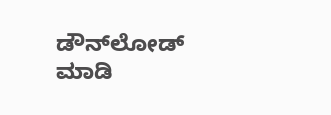ಡೌನ್‌ಲೋಡ್ ಮಾಡಿ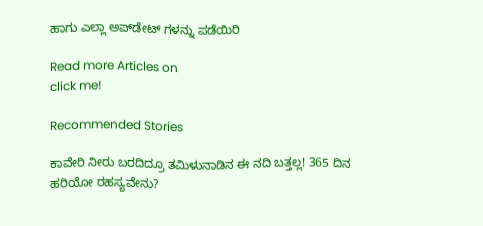ಹಾಗು ಎಲ್ಲಾ ಅಪ್‌ಡೇಟ್ ಗಳನ್ನು ಪಡೆಯಿರಿ

Read more Articles on
click me!

Recommended Stories

ಕಾವೇರಿ ನೀರು ಬರದಿದ್ರೂ ತಮಿಳುನಾಡಿನ ಈ ನದಿ ಬತ್ತಲ್ಲ! 365 ದಿನ ಹರಿಯೋ ರಹಸ್ಯವೇನು?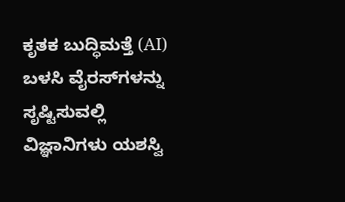ಕೃತಕ ಬುದ್ಧಿಮತ್ತೆ (AI) ಬಳಸಿ ವೈರಸ್‌ಗಳನ್ನು ಸೃಷ್ಟಿಸುವಲ್ಲಿ ವಿಜ್ಞಾನಿಗಳು ಯಶಸ್ವಿ